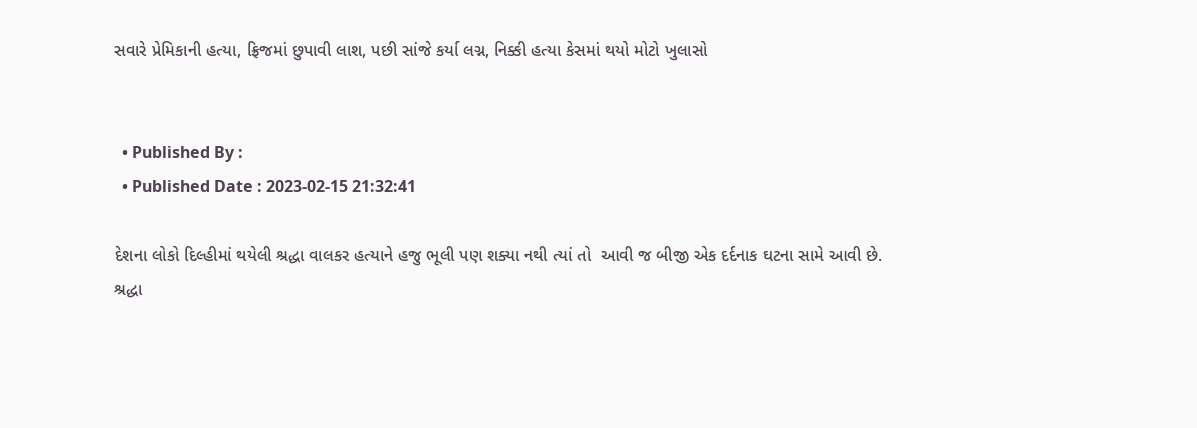સવારે પ્રેમિકાની હત્યા, ફ્રિજમાં છુપાવી લાશ, પછી સાંજે કર્યા લગ્ન, નિક્કી હત્યા કેસમાં થયો મોટો ખુલાસો


  • Published By :
  • Published Date : 2023-02-15 21:32:41

દેશના લોકો દિલ્હીમાં થયેલી શ્રદ્ધા વાલકર હત્યાને હજુ ભૂલી પણ શક્યા નથી ત્યાં તો  આવી જ બીજી એક દર્દનાક ઘટના સામે આવી છે. શ્રદ્ધા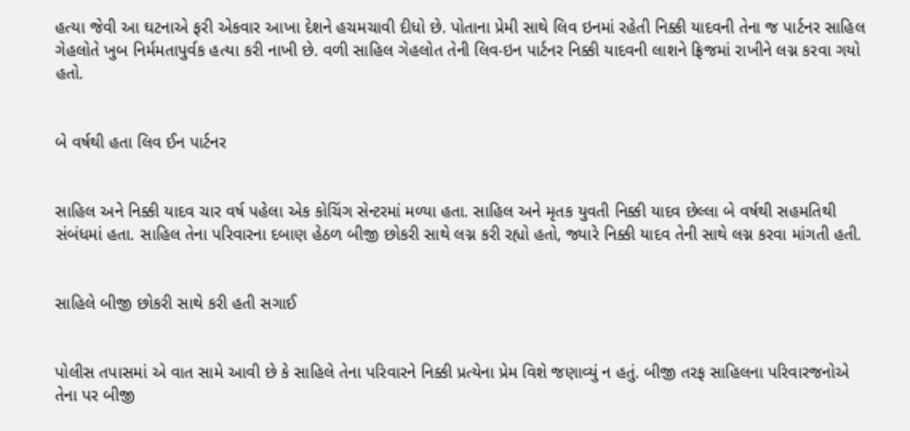હત્યા જેવી આ ઘટનાએ ફરી એકવાર આખા દેશને હચમચાવી દીધો છે. પોતાના પ્રેમી સાથે લિવ ઇનમાં રહેતી નિક્કી યાદવની તેના જ પાર્ટનર સાહિલ ગેહલોતે ખુબ નિર્મમતાપુર્વક હત્યા કરી નાખી છે. વળી સાહિલ ગેહલોત તેની લિવ-ઇન પાર્ટનર નિક્કી યાદવની લાશને ફ્રિજમાં રાખીને લગ્ન કરવા ગયો હતો.


બે વર્ષથી હતા લિવ ઈન પાર્ટનર


સાહિલ અને નિક્કી યાદવ ચાર વર્ષ પહેલા એક કોચિંગ સેન્ટરમાં મળ્યા હતા. સાહિલ અને મૃતક યુવતી નિક્કી યાદવ છેલ્લા બે વર્ષથી સહમતિથી સંબંધમાં હતા. સાહિલ તેના પરિવારના દબાણ હેઠળ બીજી છોકરી સાથે લગ્ન કરી રહ્યો હતો, જ્યારે નિક્કી યાદવ તેની સાથે લગ્ન કરવા માંગતી હતી.


સાહિલે બીજી છોકરી સાથે કરી હતી સગાઈ


પોલીસ તપાસમાં એ વાત સામે આવી છે કે સાહિલે તેના પરિવારને નિક્કી પ્રત્યેના પ્રેમ વિશે જણાવ્યું ન હતું. બીજી તરફ સાહિલના પરિવારજનોએ તેના પર બીજી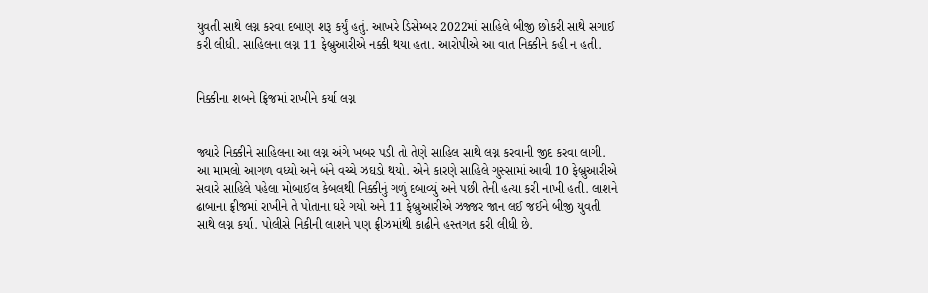યુવતી સાથે લગ્ન કરવા દબાણ શરૂ કર્યું હતું. આખરે ડિસેમ્બર 2022માં સાહિલે બીજી છોકરી સાથે સગાઈ કરી લીધી. સાહિલના લગ્ન 11 ફેબ્રુઆરીએ નક્કી થયા હતા. આરોપીએ આ વાત નિક્કીને કહી ન હતી.


નિક્કીના શબને ફ્રિજમાં રાખીને કર્યા લગ્ન


જ્યારે નિક્કીને સાહિલના આ લગ્ન અંગે ખબર પડી તો તેણે સાહિલ સાથે લગ્ન કરવાની જીદ કરવા લાગી. આ મામલો આગળ વધ્યો અને બંને વચ્ચે ઝઘડો થયો. એને કારણે સાહિલે ગુસ્સામાં આવી 10 ફેબ્રુઆરીએ સવારે સાહિલે પહેલા મોબાઈલ કેબલથી નિક્કીનું ગળું દબાવ્યું અને પછી તેની હત્યા કરી નાખી હતી. લાશને ઢાબાના ફ્રીજમાં રાખીને તે પોતાના ઘરે ગયો અને 11 ફેબ્રુઆરીએ ઝજ્જર જાન લઈ જઈને બીજી યુવતી સાથે લગ્ન કર્યા. પોલીસે નિકીની લાશને પણ ફ્રીઝમાંથી કાઢીને હસ્તગત કરી લીધી છે.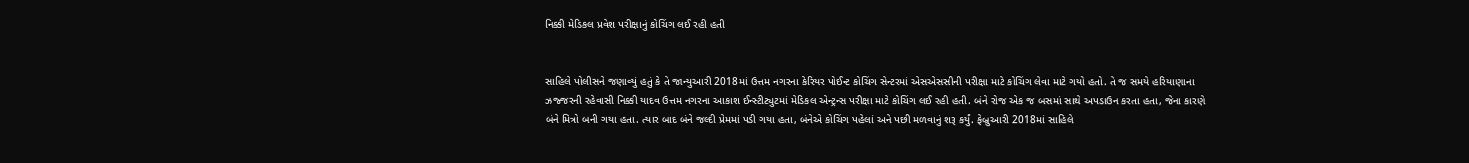નિક્કી મેડિકલ પ્રવેશ પરીક્ષાનું કોચિંગ લઈ રહી હતી


સાહિલે પોલીસને જણાવ્યું હતું કે તે જાન્યુઆરી 2018માં ઉત્તમ નગરના કેરિયર પોઈન્ટ કોચિંગ સેન્ટરમાં એસએસસીની પરીક્ષા માટે કોચિંગ લેવા માટે ગયો હતો. તે જ સમયે હરિયાણાના ઝજ્જરની રહેવાસી નિક્કી યાદવ ઉત્તમ નગરના આકાશ ઈન્સ્ટીટ્યુટમાં મેડિકલ એન્ટ્રન્સ પરીક્ષા માટે કોચિંગ લઈ રહી હતી. બંને રોજ એક જ બસમાં સાથે અપડાઉન કરતા હતા, જેના કારણે બંને મિત્રો બની ગયા હતા. ત્યાર બાદ બંને જલ્દી પ્રેમમાં પડી ગયા હતા, બંનેએ કોચિંગ પહેલાં અને પછી મળવાનું શરૂ કર્યું. ફેબ્રુઆરી 2018માં સાહિલે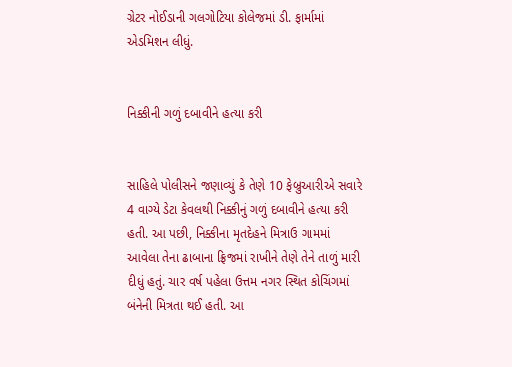ગ્રેટર નોઈડાની ગલગોટિયા કોલેજમાં ડી. ફાર્મામાં એડમિશન લીધું.


નિક્કીની ગળું દબાવીને હત્યા કરી


સાહિલે પોલીસને જણાવ્યું કે તેણે 10 ફેબ્રુઆરીએ સવારે 4 વાગ્યે ડેટા કેવલથી નિક્કીનું ગળું દબાવીને હત્યા કરી હતી. આ પછી, નિક્કીના મૃતદેહને મિત્રાઉ ગામમાં આવેલા તેના ઢાબાના ફ્રિજમાં રાખીને તેણે તેને તાળું મારી દીધું હતું. ચાર વર્ષ પહેલા ઉત્તમ નગર સ્થિત કોચિંગમાં બંનેની મિત્રતા થઈ હતી. આ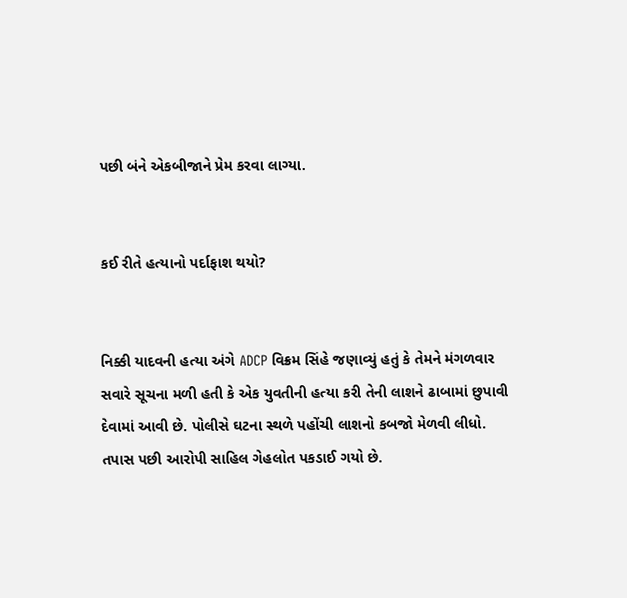પછી બંને એકબીજાને પ્રેમ કરવા લાગ્યા.


કઈ રીતે હત્યાનો પર્દાફાશ થયો?


નિક્કી યાદવની હત્યા અંગે ADCP વિક્રમ સિંહે જણાવ્યું હતું કે તેમને મંગળવાર સવારે સૂચના મળી હતી કે એક યુવતીની હત્યા કરી તેની લાશને ઢાબામાં છુપાવી દેવામાં આવી છે. પોલીસે ઘટના સ્થળે પહોંચી લાશનો કબજો મેળવી લીધો. તપાસ પછી આરોપી સાહિલ ગેહલોત પકડાઈ ગયો છે.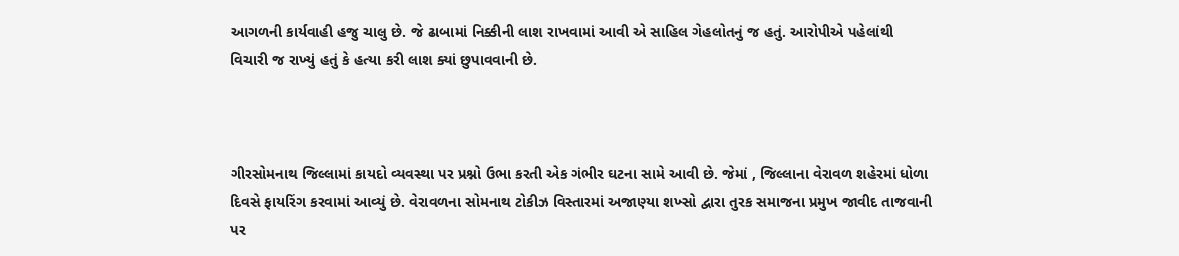આગળની કાર્યવાહી હજુ ચાલુ છે. જે ઢાબામાં નિક્કીની લાશ રાખવામાં આવી એ સાહિલ ગેહલોતનું જ હતું. આરોપીએ પહેલાંથી વિચારી જ રાખ્યું હતું કે હત્યા કરી લાશ ક્યાં છુપાવવાની છે.



ગીરસોમનાથ જિલ્લામાં કાયદો વ્યવસ્થા પર પ્રશ્નો ઉભા કરતી એક ગંભીર ઘટના સામે આવી છે. જેમાં , જિલ્લાના વેરાવળ શહેરમાં ધોળા દિવસે ફાયરિંગ કરવામાં આવ્યું છે. વેરાવળના સોમનાથ ટોકીઝ વિસ્તારમાં અજાણ્યા શખ્સો દ્વારા તુરક સમાજના પ્રમુખ જાવીદ તાજવાની પર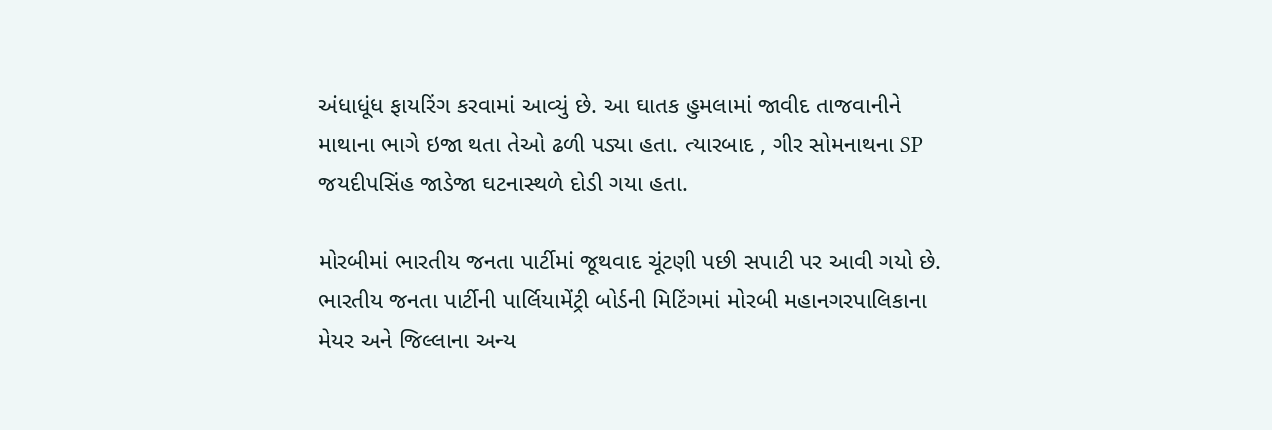અંધાધૂંધ ફાયરિંગ કરવામાં આવ્યું છે. આ ઘાતક હુમલામાં જાવીદ તાજવાનીને માથાના ભાગે ઇજા થતા તેઓ ઢળી પડ્યા હતા. ત્યારબાદ , ગીર સોમનાથના SP જયદીપસિંહ જાડેજા ઘટનાસ્થળે દોડી ગયા હતા.

મોરબીમાં ભારતીય જનતા પાર્ટીમાં જૂથવાદ ચૂંટણી પછી સપાટી પર આવી ગયો છે. ભારતીય જનતા પાર્ટીની પાર્લિયામેંટ્રી બોર્ડની મિટિંગમાં મોરબી મહાનગરપાલિકાના મેયર અને જિલ્લાના અન્ય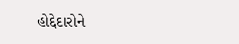હોદ્દેદારોને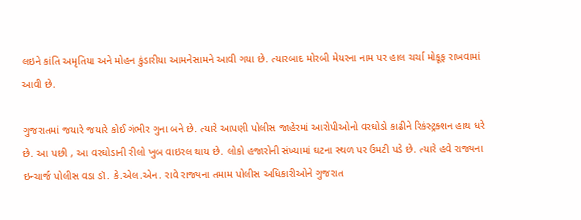લઇને કાંતિ અમૃતિયા અને મોહન કુંડારીયા આમનેસામને આવી ગયા છે. ત્યારબાદ મોરબી મેયરના નામ પર હાલ ચર્ચા મોકૂફ રાખવામાં આવી છે.

ગુજરાતમાં જયારે જયારે કોઈ ગંભીર ગુના બને છે. ત્યારે આપણી પોલીસ જાહેરમાં આરોપીઓનો વરઘોડો કાઢીને રિકંસ્ટ્રક્શન હાથ ધરે છે. આ પછી , આ વરઘોડાની રીલો ખુબ વાઇરલ થાય છે. લોકો હજારોની સંખ્યામાં ઘટના સ્થળ પર ઉમટી પડે છે. ત્યારે હવે રાજ્યના ઇન્ચાર્જ પોલીસ વડા ડૉ. કે.એલ.એન. રાવે રાજ્યના તમામ પોલીસ અધિકારીઓને ગુજરાત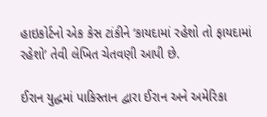હાઇકોર્ટનો એક કેસ ટાંકીને ‘કાયદામાં રહેશો તો ફાયદામાં રહેશો’ તેવી લેખિત ચેતવણી આપી છે.

ઈરાન યુદ્ધમાં પાકિસ્તાન દ્વારા ઈરાન અને અમેરિકા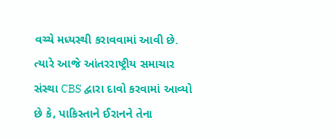વચ્ચે મધ્યસ્થી કરાવવામાં આવી છે. ત્યારે આજે આંતરરાષ્ટ્રીય સમાચાર સંસ્થા CBS દ્વારા દાવો કરવામાં આવ્યો છે કે, પાકિસ્તાને ઈરાનને તેના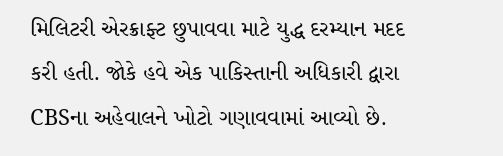મિલિટરી એરક્રાફ્ટ છુપાવવા માટે યુદ્ધ દરમ્યાન મદદ કરી હતી. જોકે હવે એક પાકિસ્તાની અધિકારી દ્વારા CBSના અહેવાલને ખોટો ગણાવવામાં આવ્યો છે.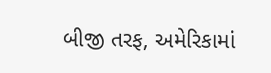બીજી તરફ, અમેરિકામાં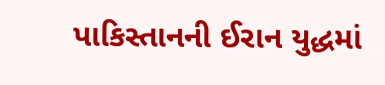પાકિસ્તાનની ઈરાન યુદ્ધમાં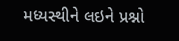મધ્યસ્થીને લઇને પ્રશ્નો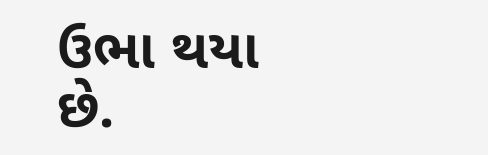ઉભા થયા છે.